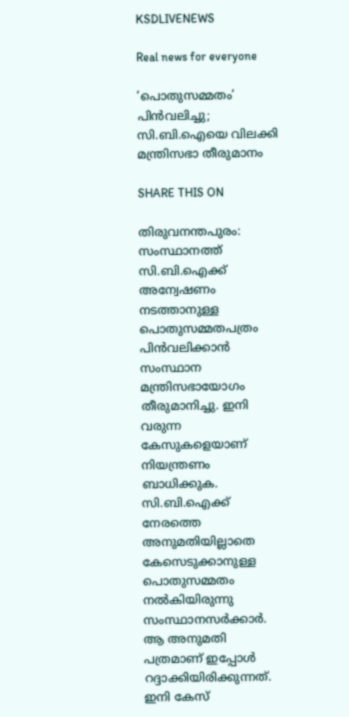KSDLIVENEWS

Real news for everyone

‘പൊതുസമ്മതം’ പിന്‍വലിച്ചു; സി.ബി.ഐയെ വിലക്കി മന്ത്രിസഭാ തീരുമാനം

SHARE THIS ON

തിരുവനന്തപുരം: സംസ്ഥാനത്ത് സി.ബി.ഐക്ക് അന്വേഷണം നടത്താനുള്ള പൊതുസമ്മതപത്രം പിൻവലിക്കാൻ സംസ്ഥാന മന്ത്രിസഭായോഗം തീരുമാനിച്ചു. ഇനി വരുന്ന കേസുകളെയാണ് നിയന്ത്രണം ബാധിക്കുക.
സി.ബി.ഐക്ക് നേരത്തെ അനുമതിയില്ലാതെ കേസെടുക്കാനുള്ള പൊതുസമ്മതം നൽകിയിരുന്നു സംസ്ഥാനസർക്കാർ. ആ അനുമതി പത്രമാണ് ഇപ്പോൾ റദ്ദാക്കിയിരിക്കുന്നത്.
ഇനി കേസ്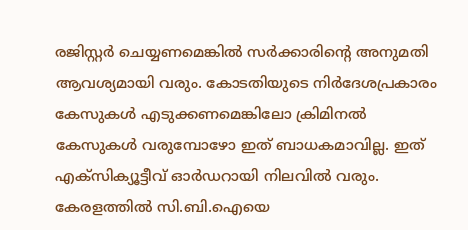രജിസ്റ്റർ ചെയ്യണമെങ്കിൽ സർക്കാരിന്റെ അനുമതി ആവശ്യമായി വരും. കോടതിയുടെ നിർദേശപ്രകാരം കേസുകൾ എടുക്കണമെങ്കിലോ ക്രിമിനൽ കേസുകൾ വരുമ്പോഴോ ഇത് ബാധകമാവില്ല. ഇത് എക്സിക്യൂട്ടീവ് ഓർഡറായി നിലവിൽ വരും.
കേരളത്തിൽ സി.ബി.ഐയെ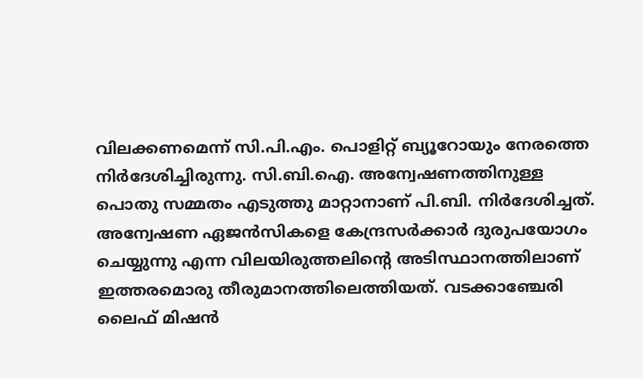വിലക്കണമെന്ന് സി.പി.എം. പൊളിറ്റ് ബ്യൂറോയും നേരത്തെ നിർദേശിച്ചിരുന്നു. സി.ബി.ഐ. അന്വേഷണത്തിനുള്ള പൊതു സമ്മതം എടുത്തു മാറ്റാനാണ് പി.ബി. നിർദേശിച്ചത്. അന്വേഷണ ഏജൻസികളെ കേന്ദ്രസർക്കാർ ദുരുപയോഗം ചെയ്യുന്നു എന്ന വിലയിരുത്തലിന്റെ അടിസ്ഥാനത്തിലാണ് ഇത്തരമൊരു തീരുമാനത്തിലെത്തിയത്. വടക്കാഞ്ചേരി ലൈഫ് മിഷൻ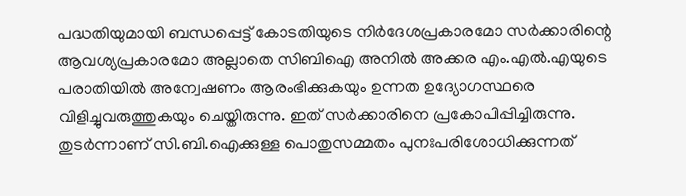പദ്ധതിയുമായി ബന്ധപ്പെട്ട് കോടതിയുടെ നിർദേശപ്രകാരമോ സർക്കാരിന്റെ ആവശ്യപ്രകാരമോ അല്ലാതെ സിബിഐ അനിൽ അക്കര എം.എൽ.എയുടെ പരാതിയിൽ അന്വേഷണം ആരംഭിക്കുകയും ഉന്നത ഉദ്യോഗസ്ഥരെ വിളിച്ചുവരുത്തുകയും ചെയ്തിരുന്നു. ഇത് സർക്കാരിനെ പ്രകോപിപ്പിച്ചിരുന്നു. തുടർന്നാണ് സി.ബി.ഐക്കുള്ള പൊതുസമ്മതം പുനഃപരിശോധിക്കുന്നത്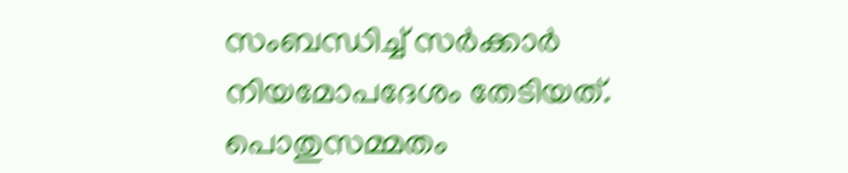സംബന്ധിച്ച് സർക്കാർ നിയമോപദേശം തേടിയത്.
പൊതുസമ്മതം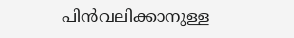പിൻവലിക്കാനുള്ള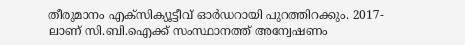തീരുമാനം എക്സിക്യൂട്ടീവ് ഓർഡറായി പുറത്തിറക്കും. 2017-ലാണ് സി.ബി.ഐക്ക് സംസ്ഥാനത്ത് അന്വേഷണം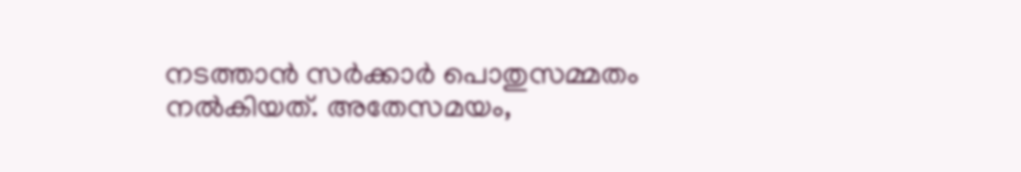നടത്താൻ സർക്കാർ പൊതുസമ്മതം നൽകിയത്. അതേസമയം,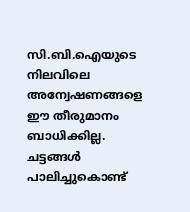സി.ബി.ഐയുടെ നിലവിലെ അന്വേഷണങ്ങളെ ഈ തീരുമാനം ബാധിക്കില്ല. ചട്ടങ്ങൾ പാലിച്ചുകൊണ്ട്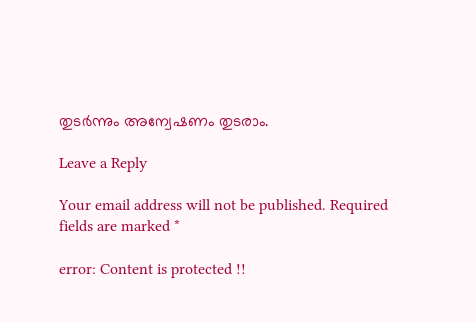തുടർന്നും അന്വേഷണം തുടരാം.

Leave a Reply

Your email address will not be published. Required fields are marked *

error: Content is protected !!